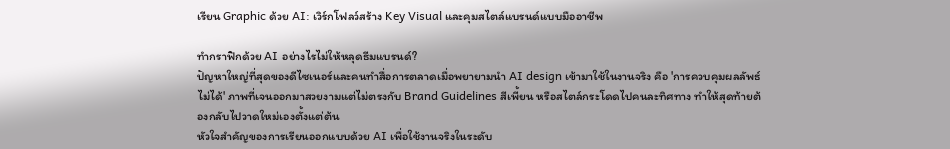เรียน Graphic ด้วย AI: เวิร์กโฟลว์สร้าง Key Visual และคุมสไตล์แบรนด์แบบมืออาชีพ

ทำกราฟิกด้วย AI อย่างไรไม่ให้หลุดธีมแบรนด์?
ปัญหาใหญ่ที่สุดของดีไซเนอร์และคนทำสื่อการตลาดเมื่อพยายามนำ AI design เข้ามาใช้ในงานจริง คือ 'การควบคุมผลลัพธ์ไม่ได้' ภาพที่เจนออกมาสวยงามแต่ไม่ตรงกับ Brand Guidelines สีเพี้ยน หรือสไตล์กระโดดไปคนละทิศทาง ทำให้สุดท้ายต้องกลับไปวาดใหม่เองตั้งแต่ต้น
หัวใจสำคัญของการเรียนออกแบบด้วย AI เพื่อใช้งานจริงในระดับ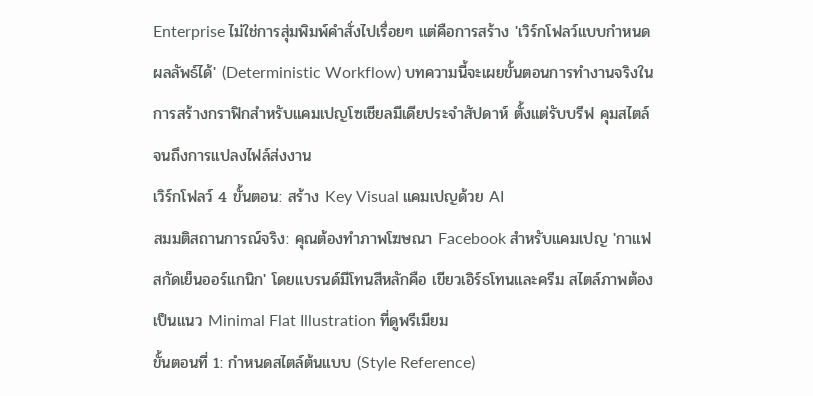Enterprise ไม่ใช่การสุ่มพิมพ์คำสั่งไปเรื่อยๆ แต่คือการสร้าง 'เวิร์กโฟลว์แบบกำหนดผลลัพธ์ได้' (Deterministic Workflow) บทความนี้จะเผยขั้นตอนการทำงานจริงในการสร้างกราฟิกสำหรับแคมเปญโซเชียลมีเดียประจำสัปดาห์ ตั้งแต่รับบรีฟ คุมสไตล์ จนถึงการแปลงไฟล์ส่งงาน
เวิร์กโฟลว์ 4 ขั้นตอน: สร้าง Key Visual แคมเปญด้วย AI
สมมติสถานการณ์จริง: คุณต้องทำภาพโฆษณา Facebook สำหรับแคมเปญ 'กาแฟสกัดเย็นออร์แกนิก' โดยแบรนด์มีโทนสีหลักคือ เขียวเอิร์ธโทนและครีม สไตล์ภาพต้องเป็นแนว Minimal Flat Illustration ที่ดูพรีเมียม
ขั้นตอนที่ 1: กำหนดสไตล์ต้นแบบ (Style Reference)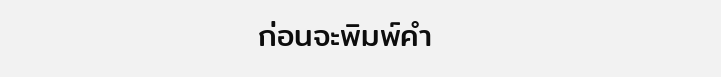ก่อนจะพิมพ์คำ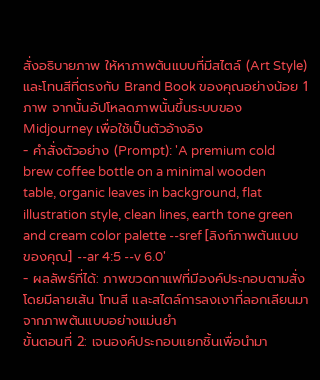สั่งอธิบายภาพ ให้หาภาพต้นแบบที่มีสไตล์ (Art Style) และโทนสีที่ตรงกับ Brand Book ของคุณอย่างน้อย 1 ภาพ จากนั้นอัปโหลดภาพนั้นขึ้นระบบของ Midjourney เพื่อใช้เป็นตัวอ้างอิง
- คำสั่งตัวอย่าง (Prompt): 'A premium cold brew coffee bottle on a minimal wooden table, organic leaves in background, flat illustration style, clean lines, earth tone green and cream color palette --sref [ลิงก์ภาพต้นแบบของคุณ] --ar 4:5 --v 6.0'
- ผลลัพธ์ที่ได้: ภาพขวดกาแฟที่มีองค์ประกอบตามสั่ง โดยมีลายเส้น โทนสี และสไตล์การลงเงาที่ลอกเลียนมาจากภาพต้นแบบอย่างแม่นยำ
ขั้นตอนที่ 2: เจนองค์ประกอบแยกชิ้นเพื่อนำมา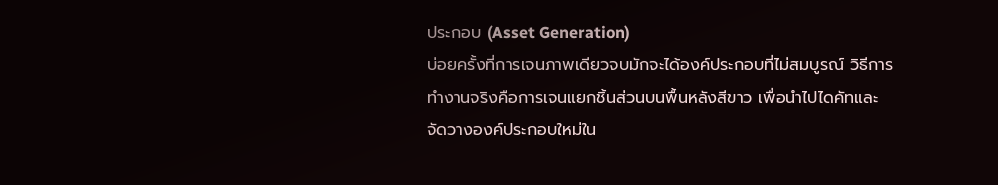ประกอบ (Asset Generation)
บ่อยครั้งที่การเจนภาพเดียวจบมักจะได้องค์ประกอบที่ไม่สมบูรณ์ วิธีการทำงานจริงคือการเจนแยกชิ้นส่วนบนพื้นหลังสีขาว เพื่อนำไปไดคัทและจัดวางองค์ประกอบใหม่ใน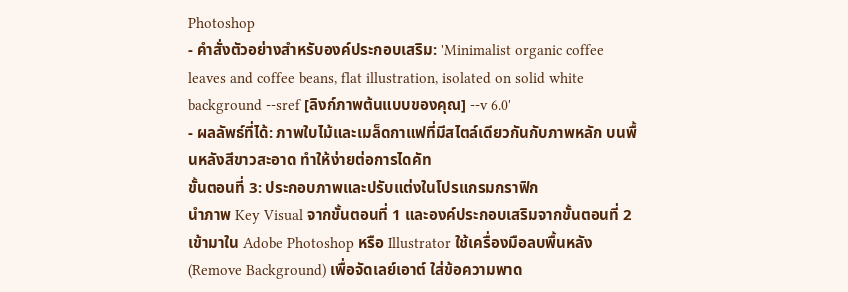Photoshop
- คำสั่งตัวอย่างสำหรับองค์ประกอบเสริม: 'Minimalist organic coffee leaves and coffee beans, flat illustration, isolated on solid white background --sref [ลิงก์ภาพต้นแบบของคุณ] --v 6.0'
- ผลลัพธ์ที่ได้: ภาพใบไม้และเมล็ดกาแฟที่มีสไตล์เดียวกันกับภาพหลัก บนพื้นหลังสีขาวสะอาด ทำให้ง่ายต่อการไดคัท
ขั้นตอนที่ 3: ประกอบภาพและปรับแต่งในโปรแกรมกราฟิก
นำภาพ Key Visual จากขั้นตอนที่ 1 และองค์ประกอบเสริมจากขั้นตอนที่ 2 เข้ามาใน Adobe Photoshop หรือ Illustrator ใช้เครื่องมือลบพื้นหลัง (Remove Background) เพื่อจัดเลย์เอาต์ ใส่ข้อความพาด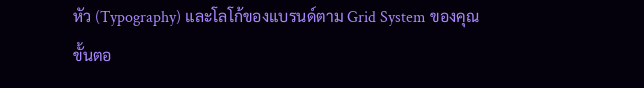หัว (Typography) และโลโก้ของแบรนด์ตาม Grid System ของคุณ
ขั้นตอ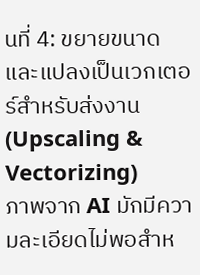นที่ 4: ขยายขนาดและแปลงเป็นเวกเตอร์สำหรับส่งงาน (Upscaling & Vectorizing)
ภาพจาก AI มักมีความละเอียดไม่พอสำห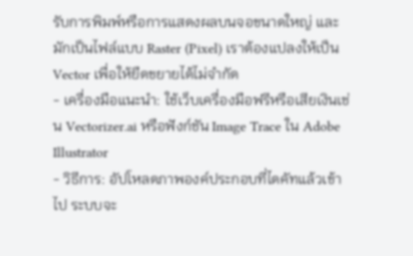รับการพิมพ์หรือการแสดงผลบนจอขนาดใหญ่ และมักเป็นไฟล์แบบ Raster (Pixel) เราต้องแปลงให้เป็น Vector เพื่อให้ยืดขยายได้ไม่จำกัด
- เครื่องมือแนะนำ: ใช้เว็บเครื่องมือฟรีหรือเสียเงินเช่น Vectorizer.ai หรือฟังก์ชัน Image Trace ใน Adobe Illustrator
- วิธีการ: อัปโหลดภาพองค์ประกอบที่ไดคัทแล้วเข้าไป ระบบจะ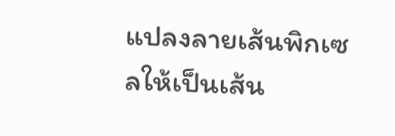แปลงลายเส้นพิกเซลให้เป็นเส้น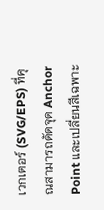เวกเตอร์ (SVG/EPS) ที่คุณสามารถดัดจุด Anchor Point และเปลี่ยนสีเฉพาะ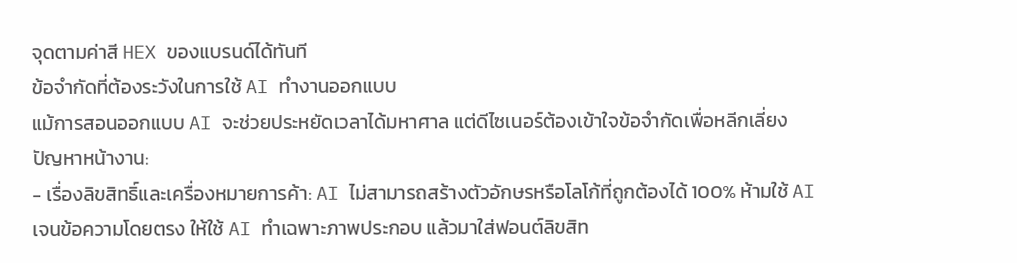จุดตามค่าสี HEX ของแบรนด์ได้ทันที
ข้อจำกัดที่ต้องระวังในการใช้ AI ทำงานออกแบบ
แม้การสอนออกแบบ AI จะช่วยประหยัดเวลาได้มหาศาล แต่ดีไซเนอร์ต้องเข้าใจข้อจำกัดเพื่อหลีกเลี่ยงปัญหาหน้างาน:
- เรื่องลิขสิทธิ์และเครื่องหมายการค้า: AI ไม่สามารถสร้างตัวอักษรหรือโลโก้ที่ถูกต้องได้ 100% ห้ามใช้ AI เจนข้อความโดยตรง ให้ใช้ AI ทำเฉพาะภาพประกอบ แล้วมาใส่ฟอนต์ลิขสิท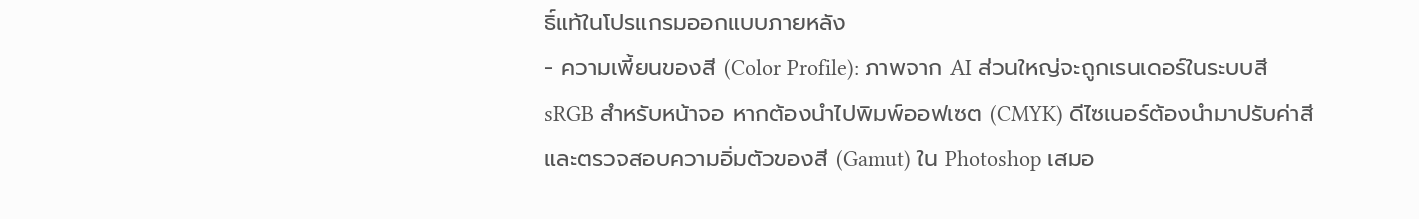ธิ์แท้ในโปรแกรมออกแบบภายหลัง
- ความเพี้ยนของสี (Color Profile): ภาพจาก AI ส่วนใหญ่จะถูกเรนเดอร์ในระบบสี sRGB สำหรับหน้าจอ หากต้องนำไปพิมพ์ออฟเซต (CMYK) ดีไซเนอร์ต้องนำมาปรับค่าสีและตรวจสอบความอิ่มตัวของสี (Gamut) ใน Photoshop เสมอ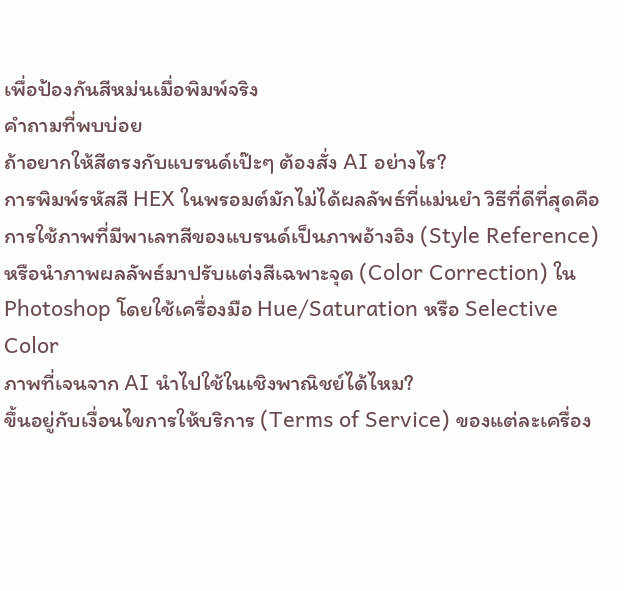เพื่อป้องกันสีหม่นเมื่อพิมพ์จริง
คำถามที่พบบ่อย
ถ้าอยากให้สีตรงกับแบรนด์เป๊ะๆ ต้องสั่ง AI อย่างไร?
การพิมพ์รหัสสี HEX ในพรอมต์มักไม่ได้ผลลัพธ์ที่แม่นยำ วิธีที่ดีที่สุดคือการใช้ภาพที่มีพาเลทสีของแบรนด์เป็นภาพอ้างอิง (Style Reference) หรือนำภาพผลลัพธ์มาปรับแต่งสีเฉพาะจุด (Color Correction) ใน Photoshop โดยใช้เครื่องมือ Hue/Saturation หรือ Selective Color
ภาพที่เจนจาก AI นำไปใช้ในเชิงพาณิชย์ได้ไหม?
ขึ้นอยู่กับเงื่อนไขการให้บริการ (Terms of Service) ของแต่ละเครื่อง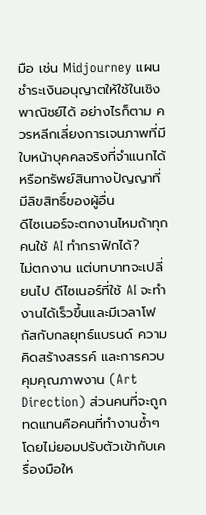มือ เช่น Midjourney แผนชำระเงินอนุญาตให้ใช้ในเชิงพาณิชย์ได้ อย่างไรก็ตาม ควรหลีกเลี่ยงการเจนภาพที่มีใบหน้าบุคคลจริงที่จำแนกได้ หรือทรัพย์สินทางปัญญาที่มีลิขสิทธิ์ของผู้อื่น
ดีไซเนอร์จะตกงานไหมถ้าทุกคนใช้ AI ทำกราฟิกได้?
ไม่ตกงาน แต่บทบาทจะเปลี่ยนไป ดีไซเนอร์ที่ใช้ AI จะทำงานได้เร็วขึ้นและมีเวลาโฟกัสกับกลยุทธ์แบรนด์ ความคิดสร้างสรรค์ และการควบคุมคุณภาพงาน (Art Direction) ส่วนคนที่จะถูกทดแทนคือคนที่ทำงานซ้ำๆ โดยไม่ยอมปรับตัวเข้ากับเครื่องมือให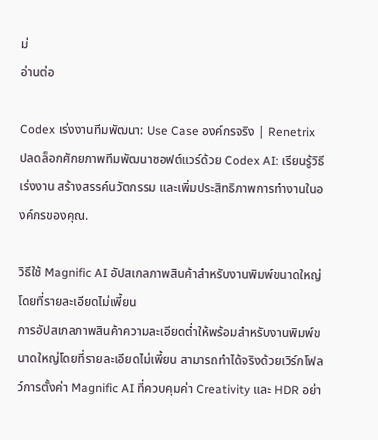ม่
อ่านต่อ

Codex เร่งงานทีมพัฒนา: Use Case องค์กรจริง | Renetrix
ปลดล็อกศักยภาพทีมพัฒนาซอฟต์แวร์ด้วย Codex AI: เรียนรู้วิธีเร่งงาน สร้างสรรค์นวัตกรรม และเพิ่มประสิทธิภาพการทำงานในองค์กรของคุณ.

วิธีใช้ Magnific AI อัปสเกลภาพสินค้าสำหรับงานพิมพ์ขนาดใหญ่โดยที่รายละเอียดไม่เพี้ยน
การอัปสเกลภาพสินค้าความละเอียดต่ำให้พร้อมสำหรับงานพิมพ์ขนาดใหญ่โดยที่รายละเอียดไม่เพี้ยน สามารถทำได้จริงด้วยเวิร์กโฟลว์การตั้งค่า Magnific AI ที่ควบคุมค่า Creativity และ HDR อย่า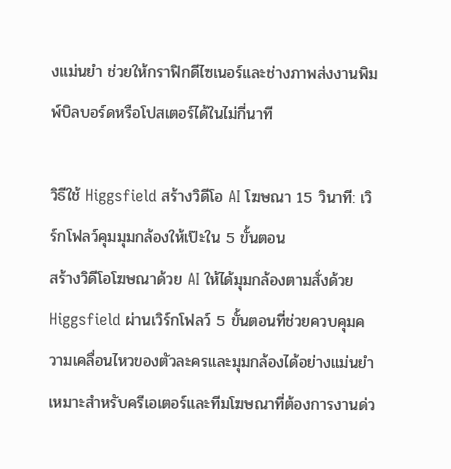งแม่นยำ ช่วยให้กราฟิกดีไซเนอร์และช่างภาพส่งงานพิมพ์บิลบอร์ดหรือโปสเตอร์ได้ในไม่กี่นาที

วิธีใช้ Higgsfield สร้างวิดีโอ AI โฆษณา 15 วินาที: เวิร์กโฟลว์คุมมุมกล้องให้เป๊ะใน 5 ขั้นตอน
สร้างวิดีโอโฆษณาด้วย AI ให้ได้มุมกล้องตามสั่งด้วย Higgsfield ผ่านเวิร์กโฟลว์ 5 ขั้นตอนที่ช่วยควบคุมความเคลื่อนไหวของตัวละครและมุมกล้องได้อย่างแม่นยำ เหมาะสำหรับครีเอเตอร์และทีมโฆษณาที่ต้องการงานด่ว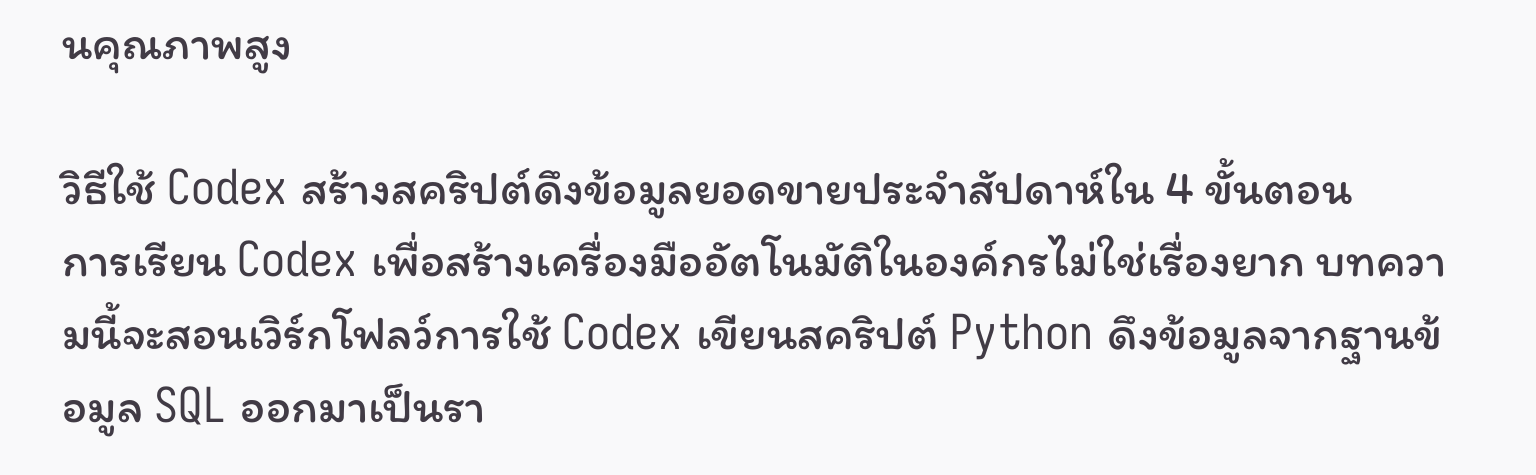นคุณภาพสูง

วิธีใช้ Codex สร้างสคริปต์ดึงข้อมูลยอดขายประจำสัปดาห์ใน 4 ขั้นตอน
การเรียน Codex เพื่อสร้างเครื่องมืออัตโนมัติในองค์กรไม่ใช่เรื่องยาก บทความนี้จะสอนเวิร์กโฟลว์การใช้ Codex เขียนสคริปต์ Python ดึงข้อมูลจากฐานข้อมูล SQL ออกมาเป็นรา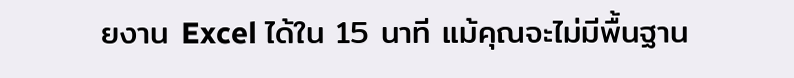ยงาน Excel ได้ใน 15 นาที แม้คุณจะไม่มีพื้นฐาน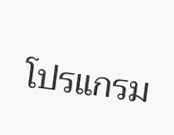โปรแกรม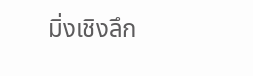มิ่งเชิงลึก